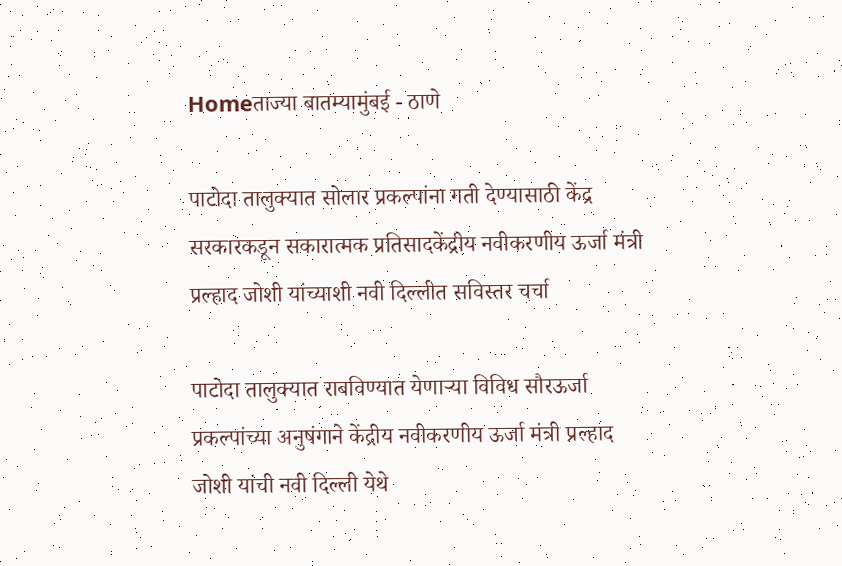Homeताज्या बातम्यामुंबई - ठाणे

पाटोदा तालुक्यात सोलार प्रकल्पांना गती देण्यासाठी केंद्र सरकारकडून सकारात्मक प्रतिसादकेंद्रीय नवीकरणीय ऊर्जा मंत्री प्रल्हाद जोशी यांच्याशी नवी दिल्लीत सविस्तर चर्चा

पाटोदा तालुक्यात राबविण्यात येणार्‍या विविध सौरऊर्जा   प्रकल्पांच्या अनुषंगाने केंद्रीय नवीकरणीय ऊर्जा मंत्री प्रल्हाद जोशी यांची नवी दिल्ली येथे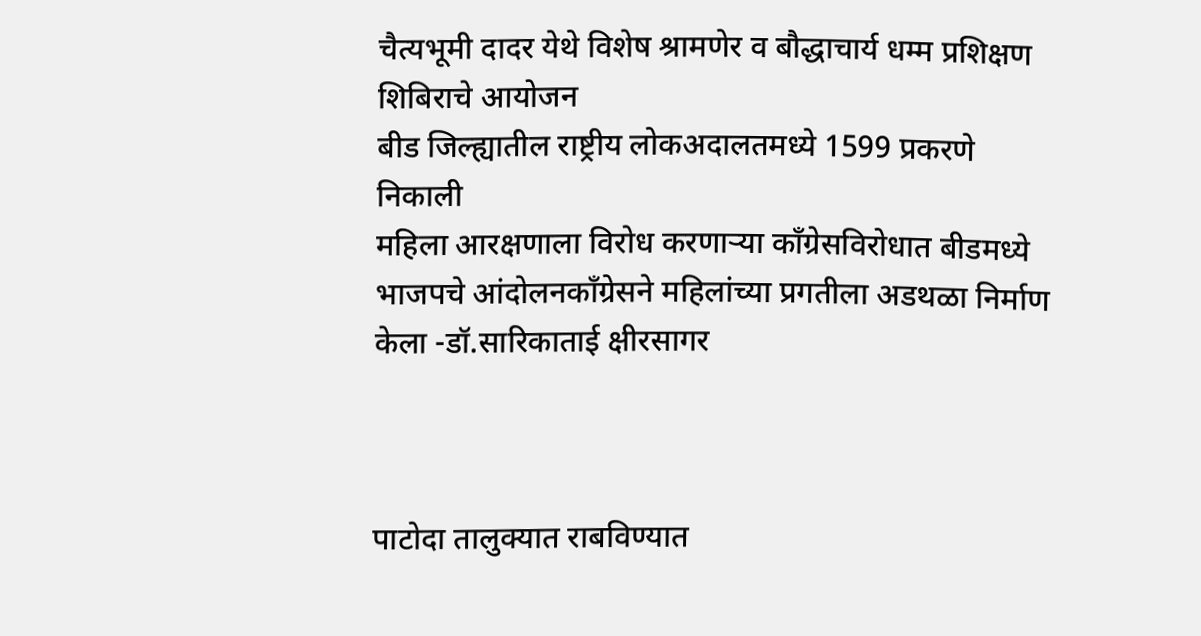चैत्यभूमी दादर येथे विशेष श्रामणेर व बौद्धाचार्य धम्म प्रशिक्षण शिबिराचे आयोजन
बीड जिल्ह्यातील राष्ट्रीय लोकअदालतमध्ये 1599 प्रकरणे निकाली
महिला आरक्षणाला विरोध करणार्‍या काँग्रेसविरोधात बीडमध्ये भाजपचे आंदोलनकाँग्रेसने महिलांच्या प्रगतीला अडथळा निर्माण केला -डॉ.सारिकाताई क्षीरसागर



पाटोदा तालुक्यात राबविण्यात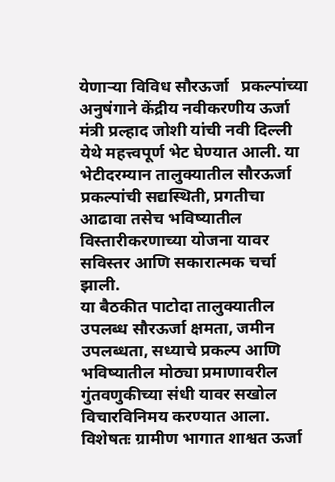येणार्‍या विविध सौरऊर्जा   प्रकल्पांच्या अनुषंगाने केंद्रीय नवीकरणीय ऊर्जा मंत्री प्रल्हाद जोशी यांची नवी दिल्ली येथे महत्त्वपूर्ण भेट घेण्यात आली. या भेटीदरम्यान तालुक्यातील सौरऊर्जा प्रकल्पांची सद्यस्थिती, प्रगतीचा आढावा तसेच भविष्यातील विस्तारीकरणाच्या योजना यावर सविस्तर आणि सकारात्मक चर्चा झाली.
या बैठकीत पाटोदा तालुक्यातील उपलब्ध सौरऊर्जा क्षमता, जमीन उपलब्धता, सध्याचे प्रकल्प आणि भविष्यातील मोठ्या प्रमाणावरील गुंतवणुकीच्या संधी यावर सखोल विचारविनिमय करण्यात आला. विशेषतः ग्रामीण भागात शाश्वत ऊर्जा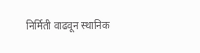निर्मिती वाढवून स्थानिक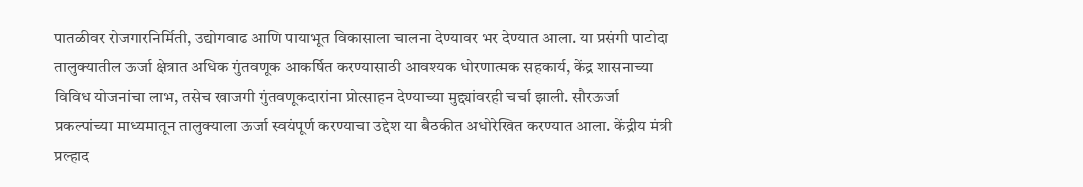पातळीवर रोजगारनिर्मिती, उद्योगवाढ आणि पायाभूत विकासाला चालना देण्यावर भर देण्यात आला. या प्रसंगी पाटोदा तालुक्यातील ऊर्जा क्षेत्रात अधिक गुंतवणूक आकर्षित करण्यासाठी आवश्यक धोरणात्मक सहकार्य, केंद्र शासनाच्या विविध योजनांचा लाभ, तसेच खाजगी गुंतवणूकदारांना प्रोत्साहन देण्याच्या मुद्द्यांवरही चर्चा झाली. सौरऊर्जा प्रकल्पांच्या माध्यमातून तालुक्याला ऊर्जा स्वयंपूर्ण करण्याचा उद्देश या बैठकीत अधोरेखित करण्यात आला. केंद्रीय मंत्री प्रल्हाद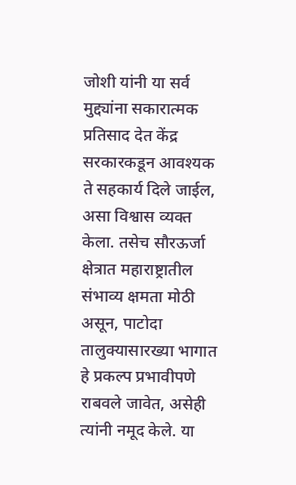जोशी यांनी या सर्व मुद्द्यांना सकारात्मक प्रतिसाद देत केंद्र सरकारकडून आवश्यक ते सहकार्य दिले जाईल, असा विश्वास व्यक्त केला. तसेच सौरऊर्जा क्षेत्रात महाराष्ट्रातील संभाव्य क्षमता मोठी असून, पाटोदा तालुक्यासारख्या भागात हे प्रकल्प प्रभावीपणे राबवले जावेत, असेही त्यांनी नमूद केले. या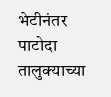भेटीनंतर पाटोदा तालुक्याच्या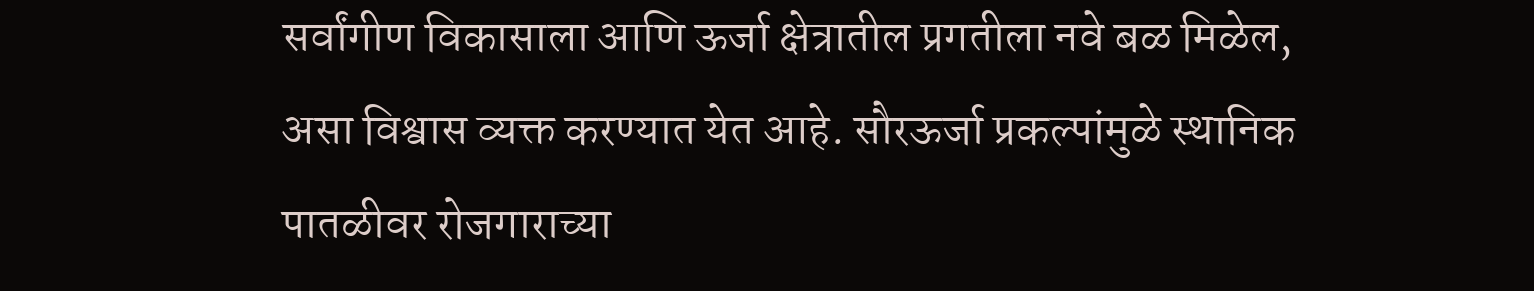सर्वांगीण विकासाला आणि ऊर्जा क्षेत्रातील प्रगतीला नवे बळ मिळेल, असा विश्वास व्यक्त करण्यात येत आहे. सौरऊर्जा प्रकल्पांमुळे स्थानिक पातळीवर रोजगाराच्या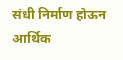संधी निर्माण होऊन आर्थिक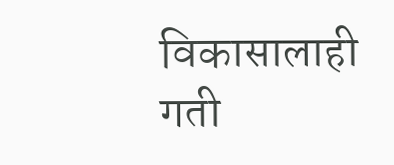विकासालाही गती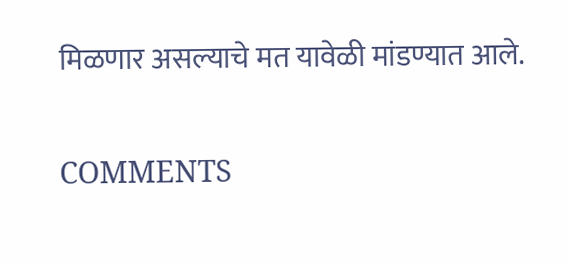मिळणार असल्याचे मत यावेळी मांडण्यात आले.

COMMENTS